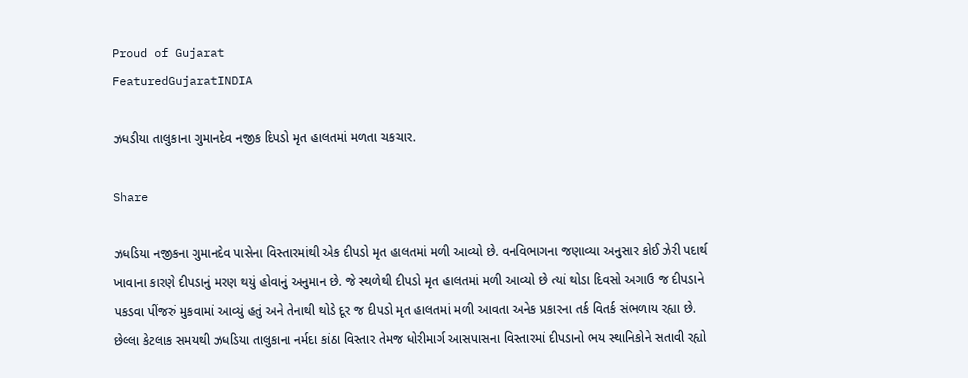Proud of Gujarat
FeaturedGujaratINDIA

ઝધડીયા તાલુકાના ગુમાનદેવ નજીક દિપડો મૃત હાલતમાં મળતા ચકચાર.

Share

ઝધડિયા નજીકના ગુમાનદેવ પાસેના વિસ્તારમાંથી એક દીપડો મૃત હાલતમાં મળી આવ્યો છે. વનવિભાગના જણાવ્યા અનુસાર કોઈ ઝેરી પદાર્થ ખાવાના કારણે દીપડાનું મરણ થયું હોવાનું અનુમાન છે. જે સ્થળેથી દીપડો મૃત હાલતમાં મળી આવ્યો છે ત્યાં થોડા દિવસો અગાઉ જ દીપડાને પકડવા પીંજરું મુકવામાં આવ્યું હતું અને તેનાથી થોડે દૂર જ દીપડો મૃત હાલતમાં મળી આવતા અનેક પ્રકારના તર્ક વિતર્ક સંભળાય રહ્યા છે. છેલ્લા કેટલાક સમયથી ઝધડિયા તાલુકાના નર્મદા કાંઠા વિસ્તાર તેમજ ધોરીમાર્ગ આસપાસના વિસ્તારમાં દીપડાનો ભય સ્થાનિકોને સતાવી રહ્યો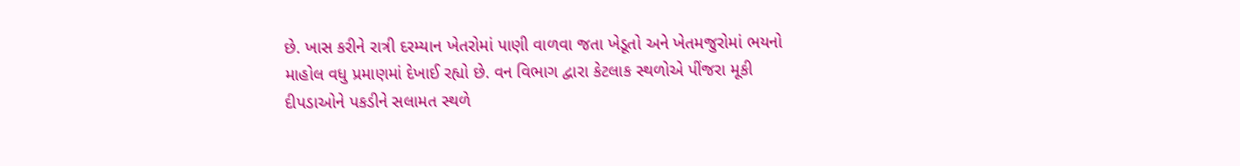છે. ખાસ કરીને રાત્રી દરમ્યાન ખેતરોમાં પાણી વાળવા જતા ખેડૂતો અને ખેતમજુરોમાં ભયનો માહોલ વધુ પ્રમાણમાં દેખાઈ રહ્યો છે. વન વિભાગ દ્વારા કેટલાક સ્થળોએ પીંજરા મૂકી દીપડાઓને પકડીને સલામત સ્થળે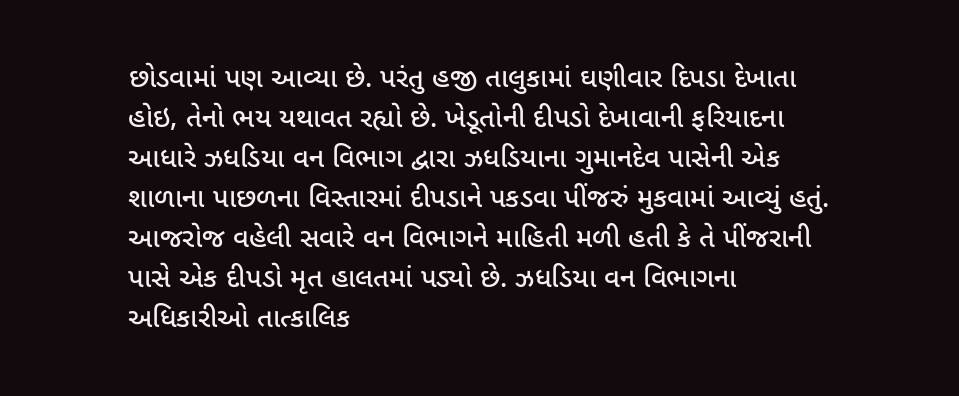છોડવામાં પણ આવ્યા છે. પરંતુ હજી તાલુકામાં ઘણીવાર દિપડા દેખાતા હોઇ, તેનો ભય યથાવત રહ્યો છે. ખેડૂતોની દીપડો દેખાવાની ફરિયાદના આધારે ઝધડિયા વન વિભાગ દ્વારા ઝધડિયાના ગુમાનદેવ પાસેની એક શાળાના પાછળના વિસ્તારમાં દીપડાને પકડવા પીંજરું મુકવામાં આવ્યું હતું. આજરોજ વહેલી સવારે વન વિભાગને માહિતી મળી હતી કે તે પીંજરાની પાસે એક દીપડો મૃત હાલતમાં પડ્યો છે. ઝધડિયા વન વિભાગના અધિકારીઓ તાત્કાલિક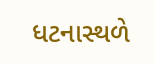ધટનાસ્થળે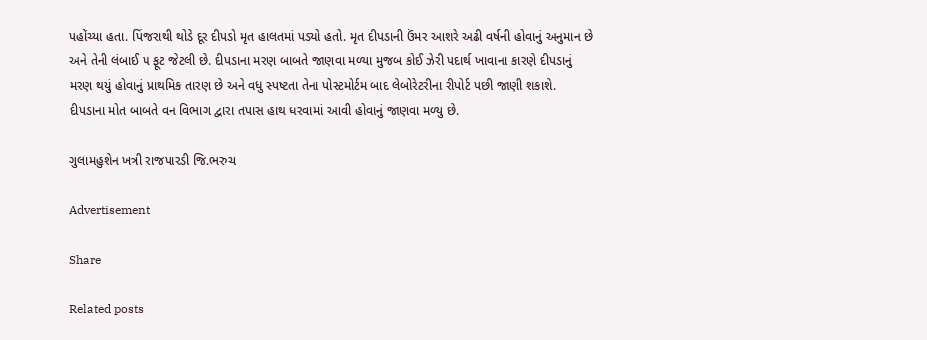પહોંચ્યા હતા. પિંજરાથી થોડે દૂર દીપડો મૃત હાલતમાં પડ્યો હતો. મૃત દીપડાની ઉંમર આશરે અઢી વર્ષની હોવાનું અનુમાન છે અને તેની લંબાઈ ૫ ફૂટ જેટલી છે. દીપડાના મરણ બાબતે જાણવા મળ્યા મુજબ કોઈ ઝેરી પદાર્થ ખાવાના કારણે દીપડાનું મરણ થયું હોવાનું પ્રાથમિક તારણ છે અને વધુ સ્પષ્ટતા તેના પોસ્ટમોર્ટમ બાદ લેબોરેટરીના રીપોર્ટ પછી જાણી શકાશે. દીપડાના મોત બાબતે વન વિભાગ દ્વારા તપાસ હાથ ધરવામાં આવી હોવાનું જાણવા મળ્યુ છે.

ગુલામહુશેન ખત્રી રાજપારડી જિ.ભરુચ

Advertisement

Share

Related posts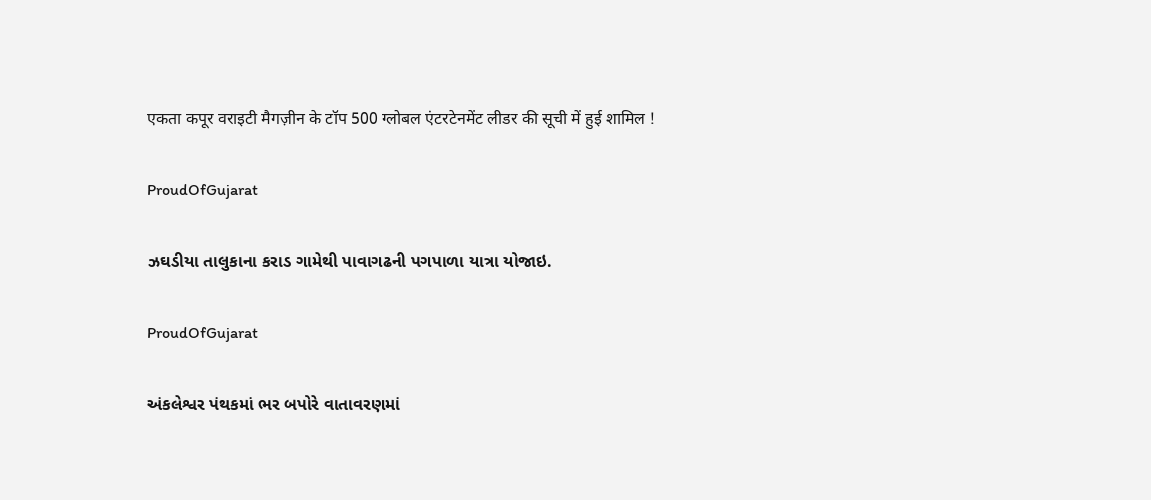एकता कपूर वराइटी मैगज़ीन के टॉप 500 ग्लोबल एंटरटेनमेंट लीडर की सूची में हुई शामिल !

ProudOfGujarat

ઝઘડીયા તાલુકાના કરાડ ગામેથી પાવાગઢની પગપાળા યાત્રા યોજાઇ.

ProudOfGujarat

અંકલેશ્વર પંથકમાં ભર બપોરે વાતાવરણમાં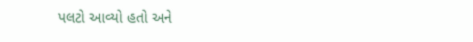પલટો આવ્યો હતો અને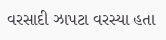વરસાદી ઝાપટા વરસ્યા હતા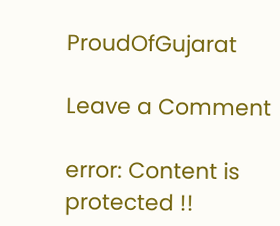ProudOfGujarat

Leave a Comment

error: Content is protected !!